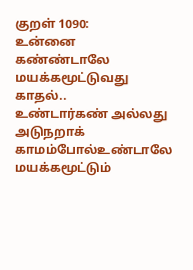குறள் 1090:
உன்னை கண்ண்டாலே மயக்கமூட்டுவது காதல்..
உண்டார்கண் அல்லது அடுநறாக் காமம்போல்உண்டாலே மயக்கமூட்டும்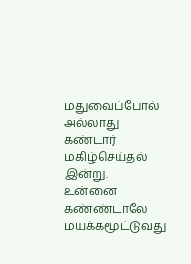மதுவைப்போல் அல்லாது
கண்டார் மகிழ்செய்தல் இன்று.
உன்னை கண்ண்டாலே மயக்கமூட்டுவது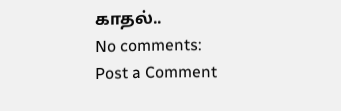காதல்..
No comments:
Post a Comment